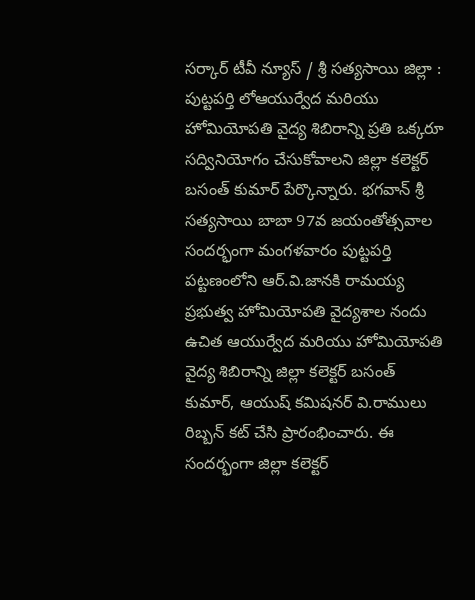సర్కార్ టీవీ న్యూస్ / శ్రీ సత్యసాయి జిల్లా : పుట్టపర్తి లోఆయుర్వేద మరియు హోమియోపతి వైద్య శిబిరాన్ని ప్రతి ఒక్కరూ సద్వినియోగం చేసుకోవాలని జిల్లా కలెక్టర్ బసంత్ కుమార్ పేర్కొన్నారు. భగవాన్ శ్రీ సత్యసాయి బాబా 97వ జయంతోత్సవాల సందర్భంగా మంగళవారం పుట్టపర్తి పట్టణంలోని ఆర్.వి.జానకి రామయ్య ప్రభుత్వ హోమియోపతి వైద్యశాల నందు ఉచిత ఆయుర్వేద మరియు హోమియోపతి వైద్య శిబిరాన్ని జిల్లా కలెక్టర్ బసంత్ కుమార్, ఆయుష్ కమిషనర్ వి.రాములు రిబ్బన్ కట్ చేసి ప్రారంభించారు. ఈ సందర్భంగా జిల్లా కలెక్టర్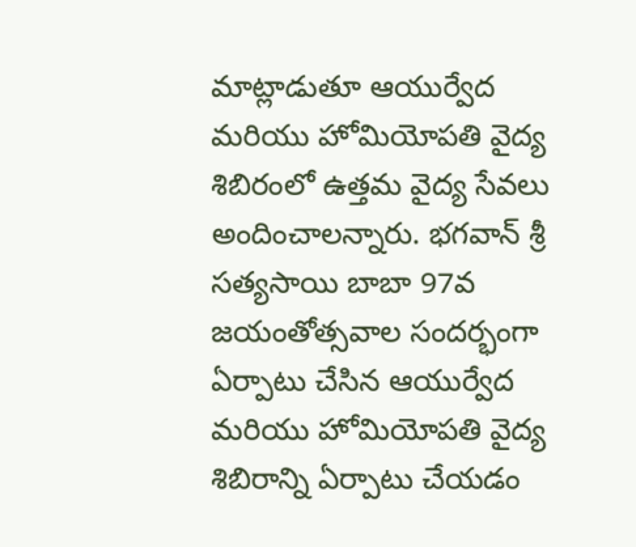మాట్లాడుతూ ఆయుర్వేద మరియు హోమియోపతి వైద్య శిబిరంలో ఉత్తమ వైద్య సేవలు అందించాలన్నారు. భగవాన్ శ్రీ సత్యసాయి బాబా 97వ జయంతోత్సవాల సందర్భంగా ఏర్పాటు చేసిన ఆయుర్వేద మరియు హోమియోపతి వైద్య శిబిరాన్ని ఏర్పాటు చేయడం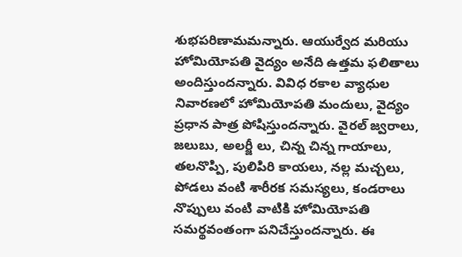శుభపరిణామమన్నారు. ఆయుర్వేద మరియు హోమియోపతి వైద్యం అనేది ఉత్తమ ఫలితాలు అందిస్తుందన్నారు. వివిధ రకాల వ్యాధుల నివారణలో హోమియోపతి మందులు, వైద్యం ప్రధాన పాత్ర పోషిస్తుందన్నారు. వైరల్ జ్వరాలు, జలుబు, అలర్జీ లు, చిన్న చిన్న గాయాలు, తలనొప్పి, పులిపిరి కాయలు, నల్ల మచ్చలు, పోడలు వంటి శారీరక సమస్యలు, కండరాలు నొప్పులు వంటి వాటికి హోమియోపతి సమర్థవంతంగా పనిచేస్తుందన్నారు. ఈ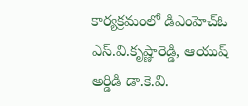కార్యక్రమంలో డిఎంహెచ్ఓ ఎస్.వి.కృష్ణారెడ్డి, ఆయుష్ అర్డిడి డా.కె.వి.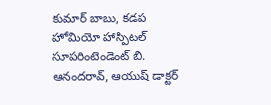కుమార్ బాబు, కడప హోమియో హాస్పిటల్ సూపరింటెండెంట్ బి. ఆనందరావ్, ఆయుష్ డాక్టర్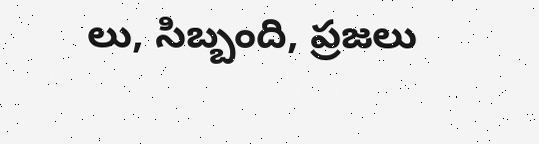లు, సిబ్బంది, ప్రజలు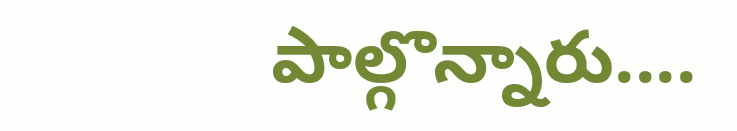పాల్గొన్నారు....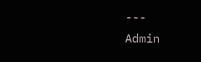---
Admin